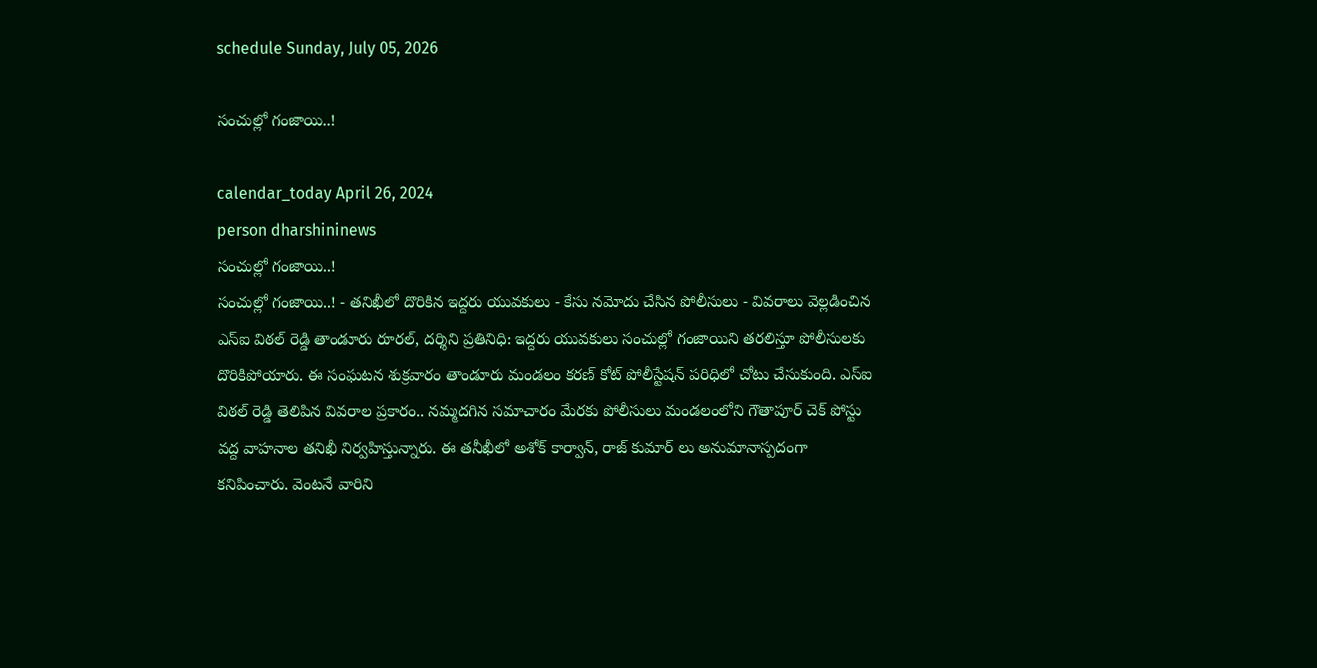schedule Sunday, July 05, 2026

సంచుల్లో గంజాయి..!

calendar_today April 26, 2024
person dharshininews
సంచుల్లో గంజాయి..!
సంచుల్లో గంజాయి..! - తనిఖీలో దొరికిన ఇద్దరు యువకులు - కేసు నమోదు చేసిన పోలీసులు - వివరాలు వెల్లడించిన ఎస్ఐ విఠల్ రెడ్డి తాండూరు రూరల్, దర్శిని ప్రతినిధి: ఇద్దరు యువకులు సంచుల్లో గంజాయిని తరలిస్తూ పోలీసులకు దొరికిపోయారు. ఈ సంఘటన శుక్రవారం తాండూరు మండలం కరణ్‌ కోట్ పోలీస్టేషన్‌ పరిధిలో చోటు చేసుకుంది. ఎస్ఐ విఠల్ రెడ్డి తెలిపిన వివరాల ప్రకారం.. నమ్మదగిన సమాచారం మేరకు పోలీసులు మండలంలోని గౌతాపూర్ చెక్ పోస్టు వద్ద వాహనాల తనిఖీ నిర్వహిస్తున్నారు. ఈ తనీఖీలో అశోక్ కార్వాన్, రాజ్ కుమార్ లు అనుమానాస్పదంగా కనిపించారు. వెంటనే వారిని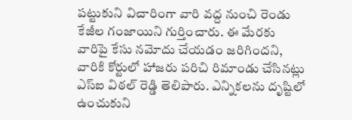పట్టుకుని విచారింగా వారి వద్ద నుంచి రెండు కేజీల గంజాయిని గుర్తించారు. ఈ మేరకు వారిపై కేసు నమోదు చేయడం జరిగిందని, వారికి కోర్టులో హాజరు పరిచి రిమాండు చేసినట్లు ఎస్ఐ విఠల్ రెడ్డి తెలిపారు. ఎన్నికలను దృష్టిలో ఉంచుకుని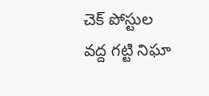చెక్ పోస్టుల వద్ద గట్టి నిఘా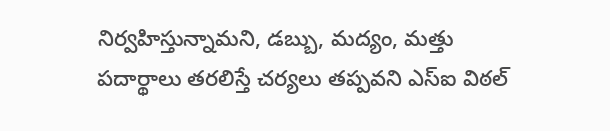నిర్వహిస్తున్నామని, డబ్బు, మద్యం, మత్తు పదార్థాలు తరలిస్తే చర్యలు తప్పవని ఎస్ఐ విఠల్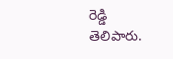రెడ్డి తెలిపారు.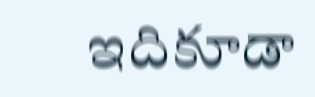ఇదికూడా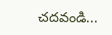చదవండి...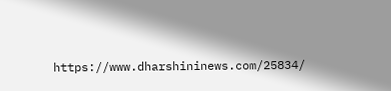https://www.dharshininews.com/25834/